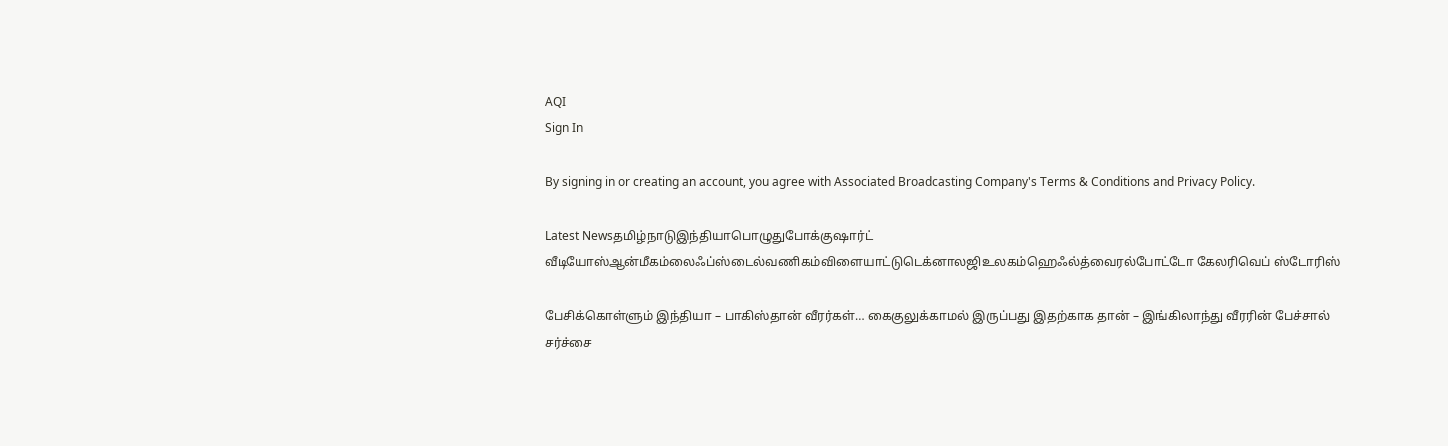AQI
Sign In

By signing in or creating an account, you agree with Associated Broadcasting Company's Terms & Conditions and Privacy Policy.

Latest Newsதமிழ்நாடுஇந்தியாபொழுதுபோக்குஷார்ட் வீடியோஸ்ஆன்மீகம்லைஃப்ஸ்டைல்வணிகம்விளையாட்டுடெக்னாலஜிஉலகம்ஹெஃல்த்வைரல்போட்டோ கேலரிவெப் ஸ்டோரிஸ்

பேசிக்கொள்ளும் இந்தியா – பாகிஸ்தான் வீரர்கள்… கைகுலுக்காமல் இருப்பது இதற்காக தான் – இங்கிலாந்து வீரரின் பேச்சால் சர்ச்சை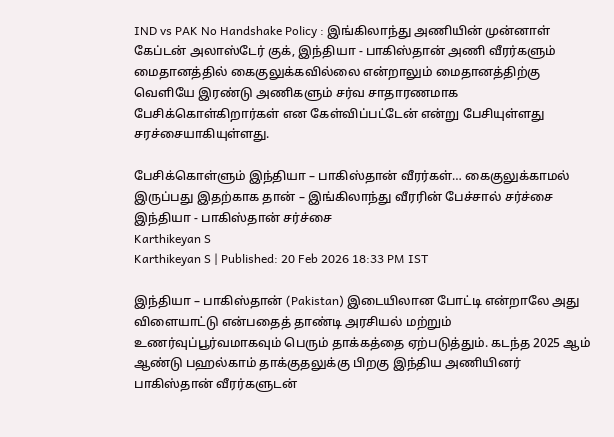IND vs PAK No Handshake Policy : இங்கிலாந்து அணியின் முன்னாள் கேப்டன் அலாஸ்டேர் குக், இந்தியா - பாகிஸ்தான் அணி வீரர்களும் மைதானத்தில் கைகுலுக்கவில்லை என்றாலும் மைதானத்திற்கு வெளியே இரண்டு அணிகளும் சர்வ சாதாரணமாக பேசிக்கொள்கிறார்கள் என கேள்விப்பட்டேன் என்று பேசியுள்ளது சரச்சையாகியுள்ளது.

பேசிக்கொள்ளும் இந்தியா – பாகிஸ்தான் வீரர்கள்… கைகுலுக்காமல் இருப்பது இதற்காக தான் – இங்கிலாந்து வீரரின் பேச்சால் சர்ச்சை
இந்தியா - பாகிஸ்தான் சர்ச்சை
Karthikeyan S
Karthikeyan S | Published: 20 Feb 2026 18:33 PM IST

இந்தியா – பாகிஸ்தான் (Pakistan) இடையிலான போட்டி என்றாலே அது விளையாட்டு என்பதைத் தாண்டி அரசியல் மற்றும் உணர்வுப்பூர்வமாகவும் பெரும் தாக்கத்தை ஏற்படுத்தும். கடந்த 2025 ஆம் ஆண்டு பஹல்காம் தாக்குதலுக்கு பிறகு இந்திய அணியினர் பாகிஸ்தான் வீரர்களுடன்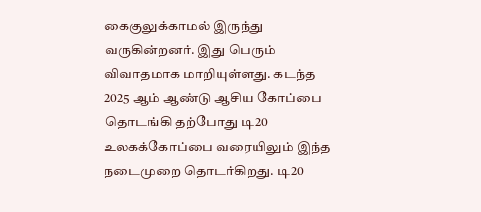கைகுலுக்காமல் இருந்து வருகின்றனர். இது பெரும் விவாதமாக மாறியுள்ளது. கடந்த 2025 ஆம் ஆண்டு ஆசிய கோப்பை தொடங்கி தற்போது டி20 உலகக்கோப்பை வரையிலும் இந்த நடைமுறை தொடர்கிறது. டி20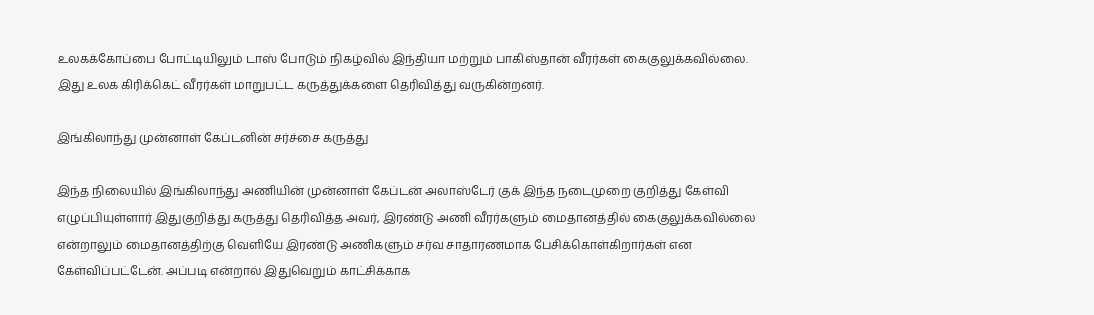உலகக்கோப்பை போட்டியிலும் டாஸ் போடும் நிகழ்வில் இந்தியா மற்றும் பாகிஸ்தான் வீரர்கள் கைகுலுக்கவில்லை. இது உலக கிரிக்கெட் வீரர்கள் மாறுபட்ட கருத்துக்களை தெரிவித்து வருகின்றனர்.

இங்கிலாந்து முன்னாள் கேப்டனின் சர்ச்சை கருத்து

இந்த நிலையில் இங்கிலாந்து அணியின் முன்னாள் கேப்டன் அலாஸ்டேர் குக் இந்த நடைமுறை குறித்து கேள்வி எழுப்பியுள்ளார் இதுகுறித்து கருத்து தெரிவித்த அவர், இரண்டு அணி வீரர்களும் மைதானத்தில் கைகுலுக்கவில்லை என்றாலும் மைதானத்திற்கு வெளியே இரண்டு அணிகளும் சர்வ சாதாரணமாக பேசிக்கொள்கிறார்கள் என கேள்விப்பட்டேன். அப்படி என்றால் இதுவெறும் காட்சிக்காக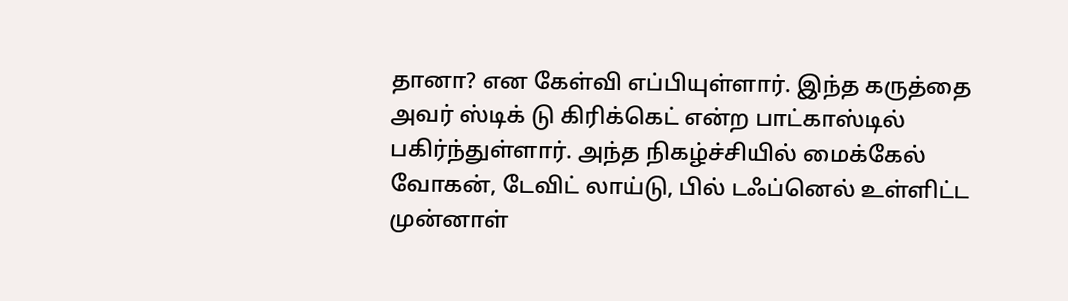தானா? என கேள்வி எப்பியுள்ளார். இந்த கருத்தை அவர் ஸ்டிக் டு கிரிக்கெட் என்ற பாட்காஸ்டில் பகிர்ந்துள்ளார். அந்த நிகழ்ச்சியில் மைக்கேல் வோகன், டேவிட் லாய்டு, பில் டஃப்னெல் உள்ளிட்ட முன்னாள்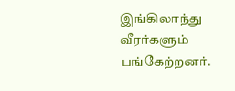இங்கிலாந்து வீரர்களும் பங்கேற்றனர்.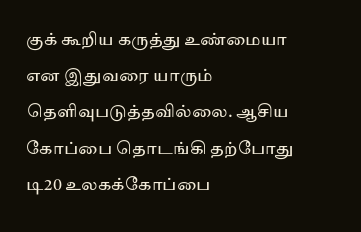குக் கூறிய கருத்து உண்மையா என இதுவரை யாரும் தெளிவுபடுத்தவில்லை. ஆசிய கோப்பை தொடங்கி தற்போது டி20 உலகக்கோப்பை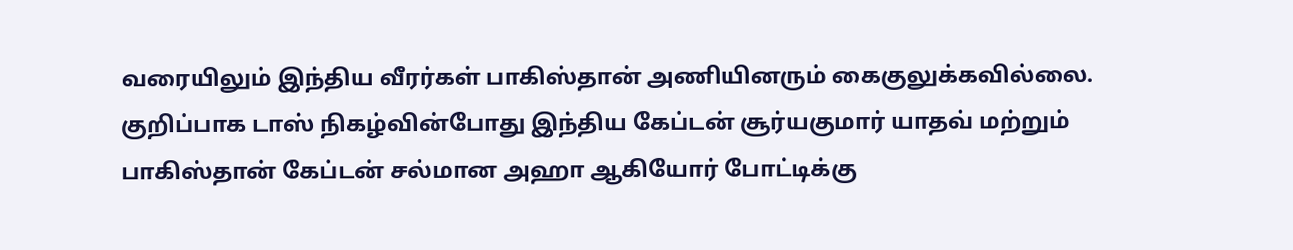வரையிலும் இந்திய வீரர்கள் பாகிஸ்தான் அணியினரும் கைகுலுக்கவில்லை. குறிப்பாக டாஸ் நிகழ்வின்போது இந்திய கேப்டன் சூர்யகுமார் யாதவ் மற்றும் பாகிஸ்தான் கேப்டன் சல்மான அஹா ஆகியோர் போட்டிக்கு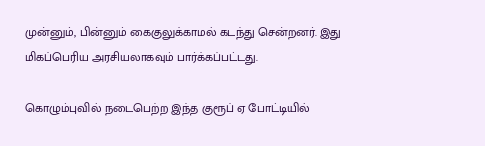முன்னும், பின்னும் கைகுலுக்காமல் கடந்து சென்றனர். இது மிகப்பெரிய அரசியலாகவும் பார்க்கப்பட்டது.

கொழும்புவில் நடைபெற்ற இந்த குரூப் ஏ போட்டியில்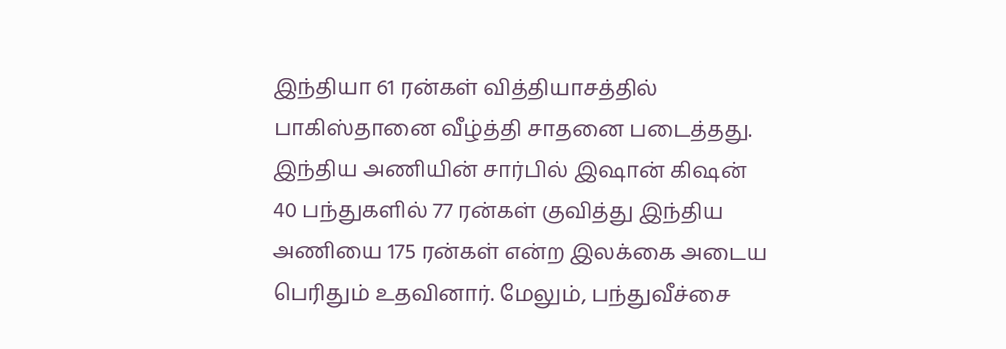இந்தியா 61 ரன்கள் வித்தியாசத்தில் பாகிஸ்தானை வீழ்த்தி சாதனை படைத்தது. இந்திய அணியின் சார்பில் இஷான் கிஷன் 40 பந்துகளில் 77 ரன்கள் குவித்து இந்திய அணியை 175 ரன்கள் என்ற இலக்கை அடைய பெரிதும் உதவினார். மேலும், பந்துவீச்சை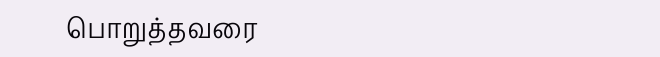பொறுத்தவரை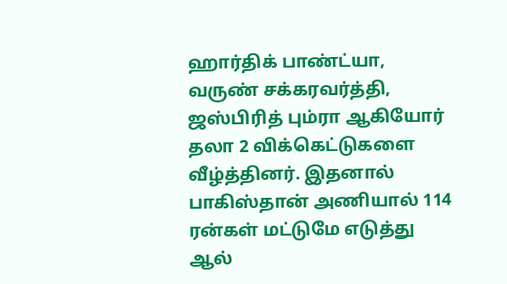ஹார்திக் பாண்ட்யா, வருண் சக்கரவர்த்தி, ஜஸ்பிரித் பும்ரா ஆகியோர் தலா 2 விக்கெட்டுகளை வீழ்த்தினர். இதனால் பாகிஸ்தான் அணியால் 114 ரன்கள் மட்டுமே எடுத்து ஆல்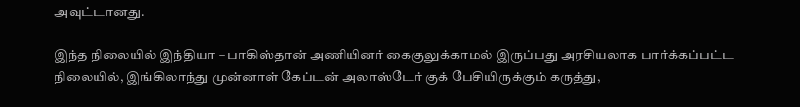அவுட்டானது.

இந்த நிலையில் இந்தியா – பாகிஸ்தான் அணியினர் கைகுலுக்காமல் இருப்பது அரசியலாக பார்க்கப்பட்ட நிலையில், இங்கிலாந்து முன்னாள் கேப்டன் அலாஸ்டேர் குக் பேசியிருக்கும் கருத்து,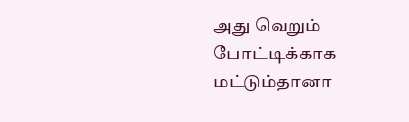அது வெறும் போட்டிக்காக மட்டும்தானா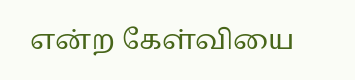என்ற கேள்வியை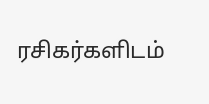ரசிகர்களிடம்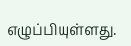எழுப்பியுள்ளது.